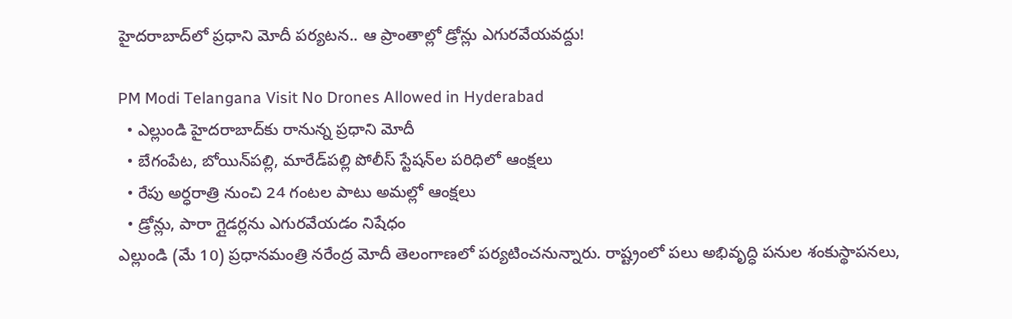హైదరాబాద్‌లో ప్రధాని మోదీ పర్యటన.. ఆ ప్రాంతాల్లో డ్రోన్లు ఎగురవేయవద్దు!

PM Modi Telangana Visit No Drones Allowed in Hyderabad
  • ఎల్లుండి హైదరాబాద్‌కు రానున్న ప్రధాని మోదీ
  • బేగంపేట, బోయిన్‌పల్లి, మారేడ్‌పల్లి పోలీస్ స్టేషన్‌ల పరిధిలో ఆంక్షలు
  • రేపు అర్ధరాత్రి నుంచి 24 గంటల పాటు అమల్లో ఆంక్షలు
  • డ్రోన్లు, పారా గ్లైడర్లను ఎగురవేయడం నిషేధం
ఎల్లుండి (మే 10) ప్రధానమంత్రి నరేంద్ర మోదీ తెలంగాణలో పర్యటించనున్నారు. రాష్ట్రంలో పలు అభివృద్ధి పనుల శంకుస్థాపనలు,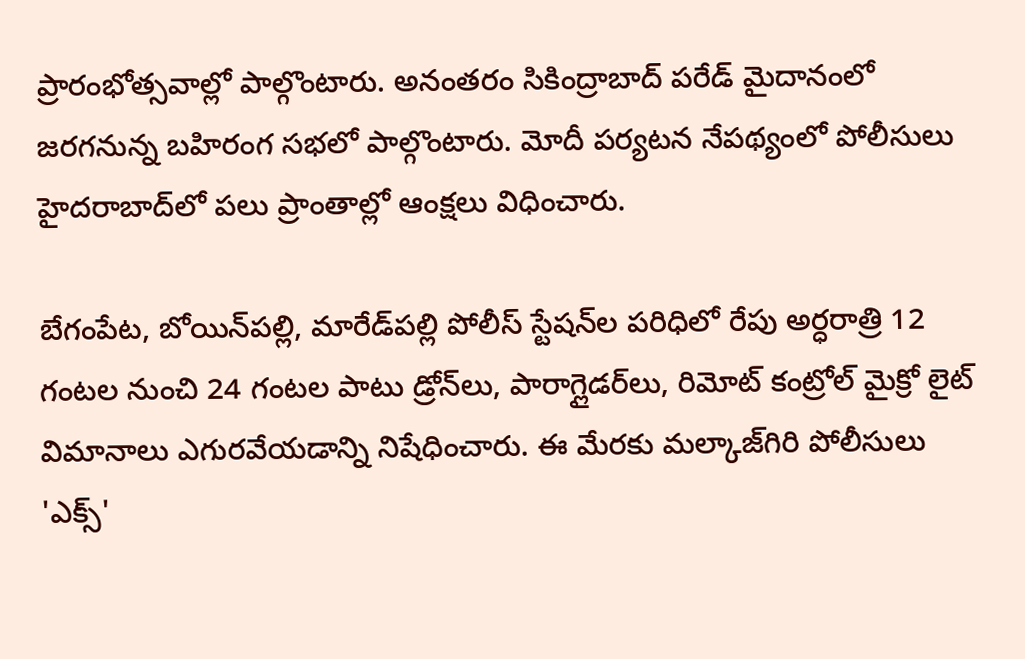ప్రారంభోత్సవాల్లో పాల్గొంటారు. అనంతరం సికింద్రాబాద్ పరేడ్ మైదానంలో జరగనున్న బహిరంగ సభలో పాల్గొంటారు. మోదీ పర్యటన నేపథ్యంలో పోలీసులు హైదరాబాద్‌లో పలు ప్రాంతాల్లో ఆంక్షలు విధించారు.

బేగంపేట, బోయిన్‌పల్లి, మారేడ్‌పల్లి పోలీస్ స్టేషన్‌ల పరిధిలో రేపు అర్ధరాత్రి 12 గంటల నుంచి 24 గంటల పాటు డ్రోన్‌లు, పారాగ్లైడర్‌‌లు, రిమోట్ కంట్రోల్ మైక్రో లైట్ విమానాలు ఎగురవేయడాన్ని నిషేధించారు. ఈ మేరకు మల్కాజ్‌గిరి పోలీసులు 'ఎక్స్'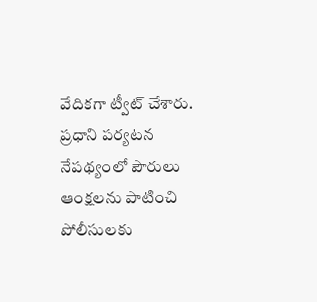వేదికగా ట్వీట్ చేశారు. ప్రధాని పర్యటన నేపథ్యంలో పౌరులు ఆంక్షలను పాటించి పోలీసులకు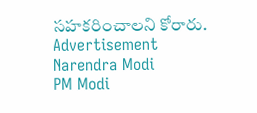సహకరించాలని కోరారు.
Advertisement
Narendra Modi
PM Modi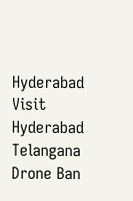Hyderabad Visit
Hyderabad
Telangana
Drone Ban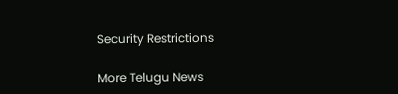Security Restrictions

More Telugu News